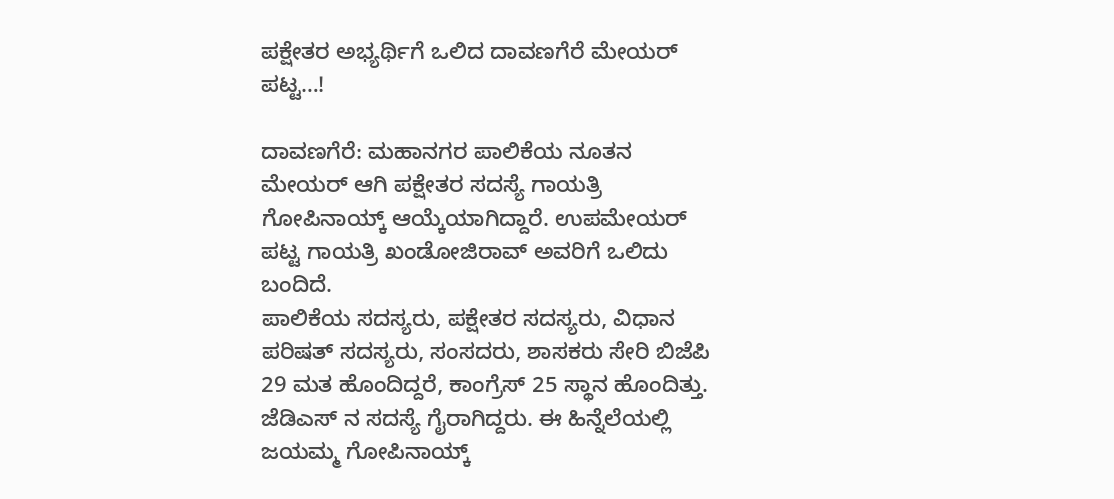ಪಕ್ಷೇತರ ಅಭ್ಯರ್ಥಿಗೆ ಒಲಿದ ದಾವಣಗೆರೆ ಮೇಯರ್ ಪಟ್ಟ…!

ದಾವಣಗೆರೆ: ಮಹಾನಗರ ಪಾಲಿಕೆಯ ನೂತನ ಮೇಯರ್ ಆಗಿ ಪಕ್ಷೇತರ ಸದಸ್ಯೆ ಗಾಯತ್ರಿ ಗೋಪಿನಾಯ್ಕ್ ಆಯ್ಕೆಯಾಗಿದ್ದಾರೆ. ಉಪಮೇಯರ್ ಪಟ್ಟ ಗಾಯತ್ರಿ ಖಂಡೋಜಿರಾವ್ ಅವರಿಗೆ ಒಲಿದು ಬಂದಿದೆ.
ಪಾಲಿಕೆಯ ಸದಸ್ಯರು, ಪಕ್ಷೇತರ ಸದಸ್ಯರು, ವಿಧಾನ ಪರಿಷತ್ ಸದಸ್ಯರು, ಸಂಸದರು, ಶಾಸಕರು ಸೇರಿ ಬಿಜೆಪಿ 29 ಮತ ಹೊಂದಿದ್ದರೆ, ಕಾಂಗ್ರೆಸ್ 25 ಸ್ಥಾನ ಹೊಂದಿತ್ತು. ಜೆಡಿಎಸ್ ನ ಸದಸ್ಯೆ ಗೈರಾಗಿದ್ದರು. ಈ ಹಿನ್ನೆಲೆಯಲ್ಲಿ ಜಯಮ್ಮ ಗೋಪಿನಾಯ್ಕ್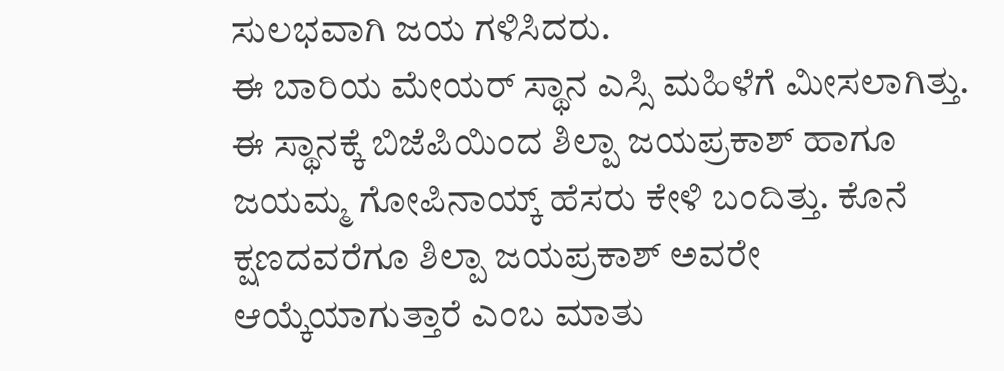ಸುಲಭವಾಗಿ ಜಯ ಗಳಿಸಿದರು.
ಈ ಬಾರಿಯ ಮೇಯರ್ ಸ್ಥಾನ ಎಸ್ಸಿ ಮಹಿಳೆಗೆ ಮೀಸಲಾಗಿತ್ತು. ಈ ಸ್ಥಾನಕ್ಕೆ ಬಿಜೆಪಿಯಿಂದ ಶಿಲ್ಪಾ ಜಯಪ್ರಕಾಶ್ ಹಾಗೂ ಜಯಮ್ಮ ಗೋಪಿನಾಯ್ಕ್ ಹೆಸರು ಕೇಳಿ ಬಂದಿತ್ತು. ಕೊನೆ ಕ್ಷಣದವರೆಗೂ ಶಿಲ್ಪಾ ಜಯಪ್ರಕಾಶ್ ಅವರೇ ಆಯ್ಕೆಯಾಗುತ್ತಾರೆ ಎಂಬ ಮಾತು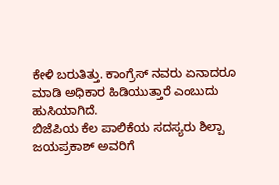ಕೇಳಿ ಬರುತಿತ್ತು. ಕಾಂಗ್ರೆಸ್ ನವರು ಏನಾದರೂ ಮಾಡಿ ಅಧಿಕಾರ ಹಿಡಿಯುತ್ತಾರೆ ಎಂಬುದು ಹುಸಿಯಾಗಿದೆ.
ಬಿಜೆಪಿಯ ಕೆಲ ಪಾಲಿಕೆಯ ಸದಸ್ಯರು ಶಿಲ್ಪಾ ಜಯಪ್ರಕಾಶ್ ಅವರಿಗೆ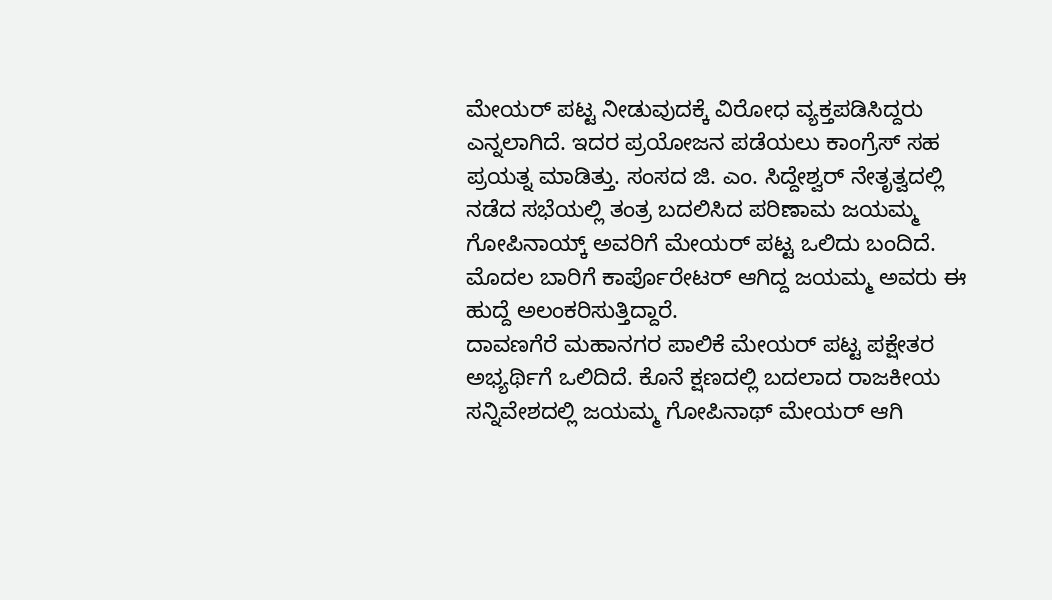ಮೇಯರ್ ಪಟ್ಟ ನೀಡುವುದಕ್ಕೆ ವಿರೋಧ ವ್ಯಕ್ತಪಡಿಸಿದ್ದರು ಎನ್ನಲಾಗಿದೆ. ಇದರ ಪ್ರಯೋಜನ ಪಡೆಯಲು ಕಾಂಗ್ರೆಸ್ ಸಹ ಪ್ರಯತ್ನ ಮಾಡಿತ್ತು. ಸಂಸದ ಜಿ. ಎಂ. ಸಿದ್ದೇಶ್ವರ್ ನೇತೃತ್ವದಲ್ಲಿ ನಡೆದ ಸಭೆಯಲ್ಲಿ ತಂತ್ರ ಬದಲಿಸಿದ ಪರಿಣಾಮ ಜಯಮ್ಮ ಗೋಪಿನಾಯ್ಕ್ ಅವರಿಗೆ ಮೇಯರ್ ಪಟ್ಟ ಒಲಿದು ಬಂದಿದೆ. ಮೊದಲ ಬಾರಿಗೆ ಕಾರ್ಪೊರೇಟರ್ ಆಗಿದ್ದ ಜಯಮ್ಮ ಅವರು ಈ ಹುದ್ದೆ ಅಲಂಕರಿಸುತ್ತಿದ್ದಾರೆ.
ದಾವಣಗೆರೆ ಮಹಾನಗರ ಪಾಲಿಕೆ ಮೇಯರ್ ಪಟ್ಟ ಪಕ್ಷೇತರ ಅಭ್ಯರ್ಥಿಗೆ ಒಲಿದಿದೆ. ಕೊನೆ ಕ್ಷಣದಲ್ಲಿ ಬದಲಾದ ರಾಜಕೀಯ ಸನ್ನಿವೇಶದಲ್ಲಿ ಜಯಮ್ಮ ಗೋಪಿನಾಥ್ ಮೇಯರ್ ಆಗಿ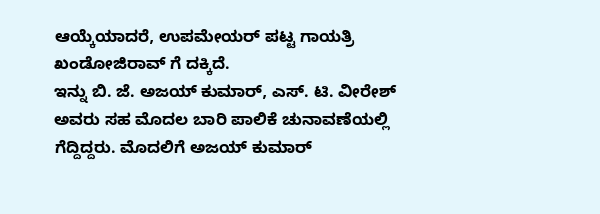ಆಯ್ಕೆಯಾದರೆ, ಉಪಮೇಯರ್ ಪಟ್ಟ ಗಾಯತ್ರಿ ಖಂಡೋಜಿರಾವ್ ಗೆ ದಕ್ಕಿದೆ.
ಇನ್ನು ಬಿ. ಜೆ. ಅಜಯ್ ಕುಮಾರ್, ಎಸ್. ಟಿ. ವೀರೇಶ್ ಅವರು ಸಹ ಮೊದಲ ಬಾರಿ ಪಾಲಿಕೆ ಚುನಾವಣೆಯಲ್ಲಿ ಗೆದ್ದಿದ್ದರು. ಮೊದಲಿಗೆ ಅಜಯ್ ಕುಮಾರ್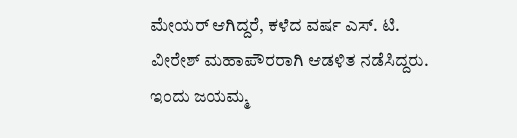ಮೇಯರ್ ಆಗಿದ್ದರೆ, ಕಳೆದ ವರ್ಷ ಎಸ್. ಟಿ. ವೀರೇಶ್ ಮಹಾಪೌರರಾಗಿ ಆಡಳಿತ ನಡೆಸಿದ್ದರು. ಇಂದು ಜಯಮ್ಮ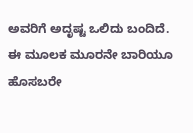ಅವರಿಗೆ ಅದೃಷ್ಟ ಒಲಿದು ಬಂದಿದೆ. ಈ ಮೂಲಕ ಮೂರನೇ ಬಾರಿಯೂ ಹೊಸಬರೇ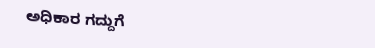ಅಧಿಕಾರ ಗದ್ದುಗೆ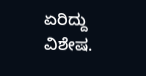ಏರಿದ್ದು ವಿಶೇಷ.